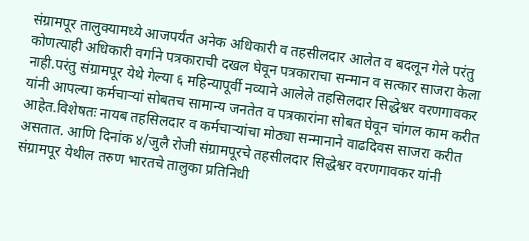संग्रामपूर तालुक्यामध्ये आजपर्यंत अनेक अधिकारी व तहसीलदार आलेत व बदलून गेले परंतु कोणत्याही अधिकारी वर्गाने पत्रकाराची दखल घेवून पत्रकाराचा सन्मान व सत्कार साजरा केला नाही.परंतु संग्रामपूर येथे गेल्या ६ महिन्यापूर्वी नव्याने आलेले तहसिलदार सिद्धेश्वर वरणगावकर यांनी आपल्या कर्मचाऱ्यां सोबतच सामान्य जनतेत व पत्रकारांना सोबत घेवून चांगल काम करीत आहेत.विशेषतः नायब तहसिलदार व कर्मचाऱ्यांचा मोठ्या सन्मानाने वाढदिवस साजरा करीत असतात. आणि दिनांक ४/जुलै रोजी संग्रामपूरचे तहसीलदार सिद्धेश्वर वरणगावकर यांनी संग्रामपूर येथील तरुण भारतचे तालुका प्रतिनिधी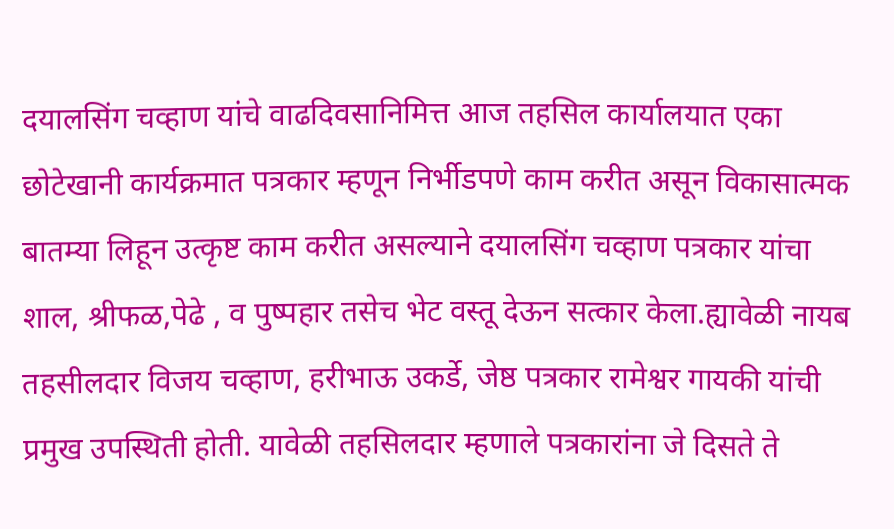दयालसिंग चव्हाण यांचे वाढदिवसानिमित्त आज तहसिल कार्यालयात एका छोटेखानी कार्यक्रमात पत्रकार म्हणून निर्भीडपणे काम करीत असून विकासात्मक बातम्या लिहून उत्कृष्ट काम करीत असल्याने दयालसिंग चव्हाण पत्रकार यांचा शाल, श्रीफळ,पेढे , व पुष्पहार तसेच भेट वस्तू देऊन सत्कार केला.ह्यावेळी नायब तहसीलदार विजय चव्हाण, हरीभाऊ उकर्डे, जेष्ठ पत्रकार रामेश्वर गायकी यांची प्रमुख उपस्थिती होती. यावेळी तहसिलदार म्हणाले पत्रकारांना जे दिसते ते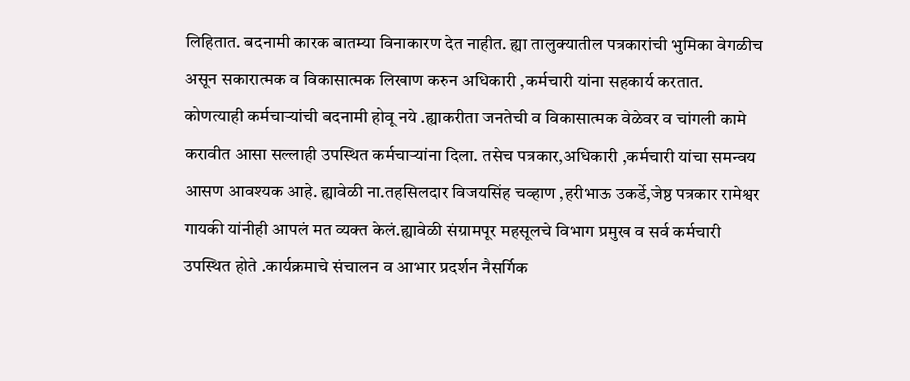लिहितात. बदनामी कारक बातम्या विनाकारण देत नाहीत. ह्या तालुक्यातील पत्रकारांची भुमिका वेगळीच असून सकारात्मक व विकासात्मक लिखाण करुन अधिकारी ,कर्मचारी यांना सहकार्य करतात. कोणत्याही कर्मचाऱ्यांची बदनामी होवू नये .ह्याकरीता जनतेची व विकासात्मक वेळेवर व चांगली कामे करावीत आसा सल्लाही उपस्थित कर्मचाऱ्यांना दिला. तसेच पत्रकार,अधिकारी ,कर्मचारी यांचा समन्वय आसण आवश्यक आहे. ह्यावेळी ना.तहसिलदार विजयसिंह चव्हाण ,हरीभाऊ उकर्डे,जेष्ठ पत्रकार रामेश्वर गायकी यांनीही आपलं मत व्यक्त केलं.ह्यावेळी संग्रामपूर महसूलचे विभाग प्रमुख व सर्व कर्मचारी उपस्थित होते .कार्यक्रमाचे संचालन व आभार प्रदर्शन नैसर्गिक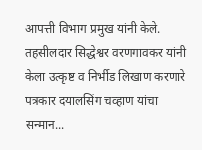आपत्ती विभाग प्रमुख यांनी केले.
तहसीलदार सिद्धेश्वर वरणगावकर यांनी केला उत्कृष्ट व निर्भीड लिखाण करणारे पत्रकार दयालसिंग चव्हाण यांचा सन्मान...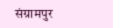संग्रामपुर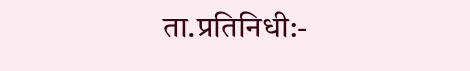ता.प्रतिनिधी:-